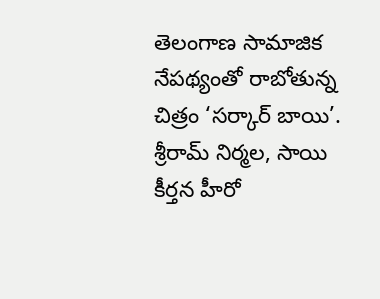తెలంగాణ సామాజిక నేపథ్యంతో రాబోతున్న చిత్రం ‘సర్కార్ బాయి’. శ్రీరామ్ నిర్మల, సాయి కీర్తన హీరో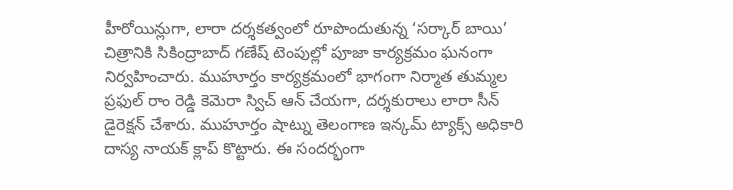హీరోయిన్లుగా, లారా దర్శకత్వంలో రూపొందుతున్న ‘సర్కార్ బాయి’ చిత్రానికి సికింద్రాబాద్ గణేష్ టెంపుల్లో పూజా కార్యక్రమం ఘనంగా నిర్వహించారు. ముహూర్తం కార్యక్రమంలో భాగంగా నిర్మాత తుమ్మల ప్రఫుల్ రాం రెడ్డి కెమెరా స్విచ్ ఆన్ చేయగా, దర్శకురాలు లారా సీన్ డైరెక్షన్ చేశారు. ముహూర్తం షాట్ను తెలంగాణ ఇన్కమ్ ట్యాక్స్ అధికారి దాస్య నాయక్ క్లాప్ కొట్టారు. ఈ సందర్భంగా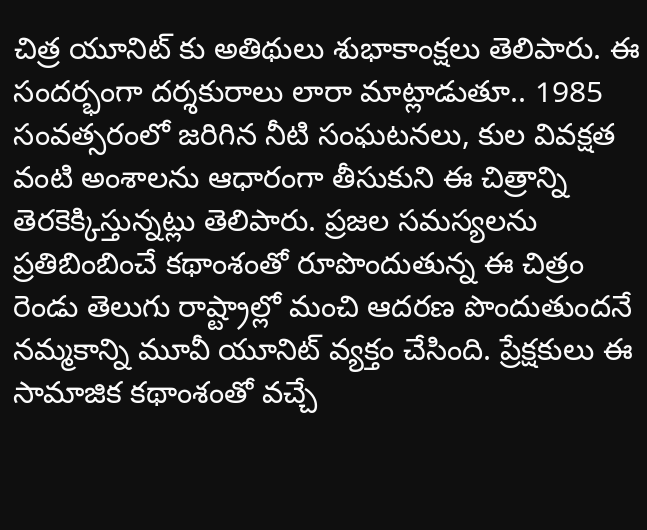చిత్ర యూనిట్ కు అతిథులు శుభాకాంక్షలు తెలిపారు. ఈ సందర్భంగా దర్శకురాలు లారా మాట్లాడుతూ.. 1985 సంవత్సరంలో జరిగిన నీటి సంఘటనలు, కుల వివక్షత వంటి అంశాలను ఆధారంగా తీసుకుని ఈ చిత్రాన్ని తెరకెక్కిస్తున్నట్లు తెలిపారు. ప్రజల సమస్యలను ప్రతిబింబించే కథాంశంతో రూపొందుతున్న ఈ చిత్రం రెండు తెలుగు రాష్ట్రాల్లో మంచి ఆదరణ పొందుతుందనే నమ్మకాన్ని మూవీ యూనిట్ వ్యక్తం చేసింది. ప్రేక్షకులు ఈ సామాజిక కథాంశంతో వచ్చే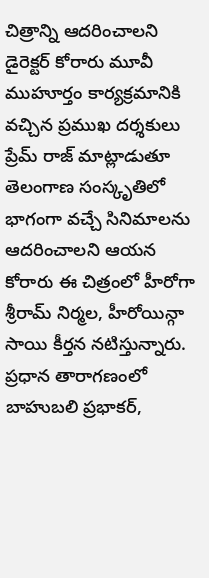చిత్రాన్ని ఆదరించాలని డైరెక్టర్ కోరారు మూవీ ముహూర్తం కార్యక్రమానికి వచ్చిన ప్రముఖ దర్శకులు ప్రేమ్ రాజ్ మాట్లాడుతూ తెలంగాణ సంస్కృతిలో భాగంగా వచ్చే సినిమాలను ఆదరించాలని ఆయన కోరారు ఈ చిత్రంలో హీరోగా శ్రీరామ్ నిర్మల, హీరోయిన్గా సాయి కీర్తన నటిస్తున్నారు. ప్రధాన తారాగణంలో బాహుబలి ప్రభాకర్,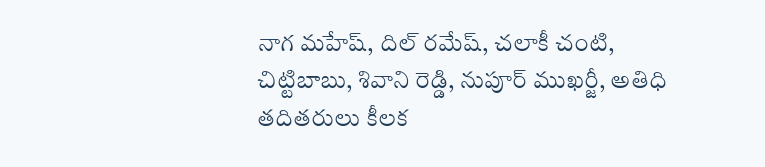నాగ మహేష్, దిల్ రమేష్, చలాకీ చంటి, చిట్టిబాబు, శివాని రెడ్డి, నుపూర్ ముఖర్జీ, అతిధి తదితరులు కీలక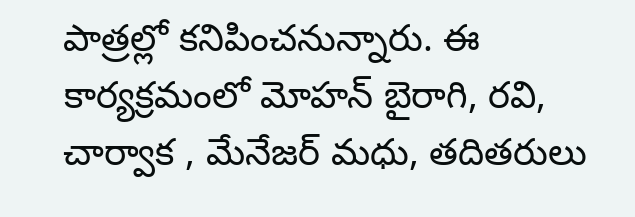పాత్రల్లో కనిపించనున్నారు. ఈ కార్యక్రమంలో మోహన్ బైరాగి, రవి, చార్వాక , మేనేజర్ మధు, తదితరులు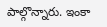పాల్గొన్నారు. ఇంకా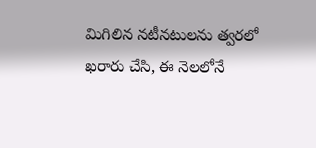మిగిలిన నటీనటులను త్వరలో ఖరారు చేసి, ఈ నెలలోనే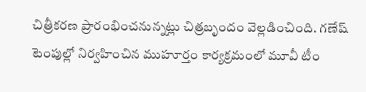చిత్రీకరణ ప్రారంభించనున్నట్లు చిత్రబృందం వెల్లడించింది. గణేష్ టెంపుల్లో నిర్వహించిన ముహూర్తం కార్యక్రమంలో మూవీ టీం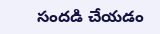సందడి చేయడం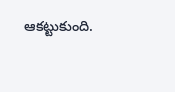ఆకట్టుకుంది.